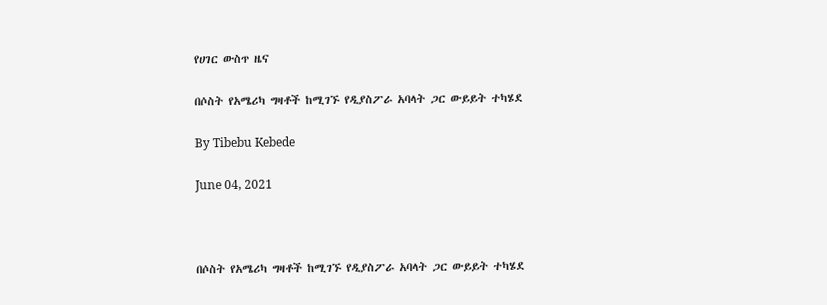የሀገር ውስጥ ዜና

በሶስት የአሜሪካ ግዛቶች ከሚገኙ የዲያስፖራ አባላት ጋር ውይይት ተካሄደ

By Tibebu Kebede

June 04, 2021



በሶስት የአሜሪካ ግዛቶች ከሚገኙ የዲያስፖራ አባላት ጋር ውይይት ተካሄደ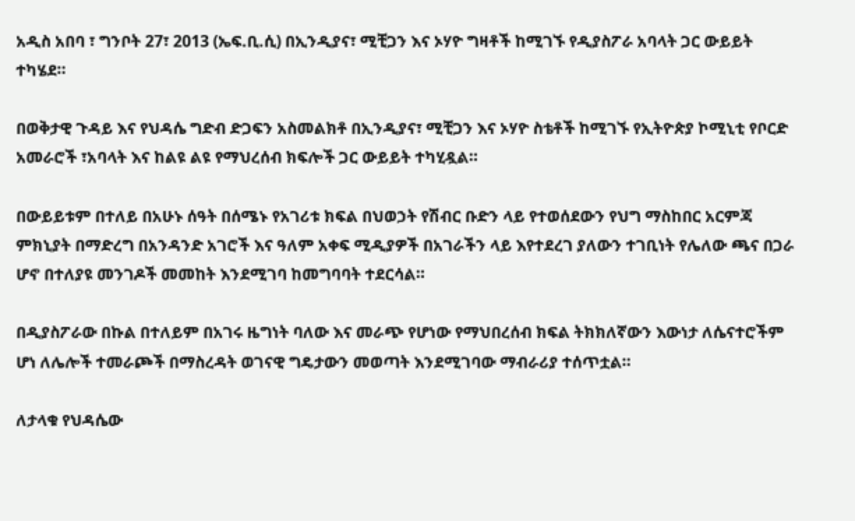አዲስ አበባ ፣ ግንቦት 27፣ 2013 (ኤፍ.ቢ.ሲ) በኢንዲያና፣ ሚቺጋን እና ኦሃዮ ግዛቶች ከሚገኙ የዲያስፖራ አባላት ጋር ውይይት ተካሄደ።

በወቅታዊ ጉዳይ እና የህዳሴ ግድብ ድጋፍን አስመልክቶ በኢንዲያና፣ ሚቺጋን እና ኦሃዮ ስቴቶች ከሚገኙ የኢትዮጵያ ኮሚኒቲ የቦርድ አመራሮች ፣አባላት እና ከልዩ ልዩ የማህረሰብ ክፍሎች ጋር ውይይት ተካሂዷል።

በውይይቱም በተለይ በአሁኑ ሰዓት በሰሜኑ የአገሪቱ ክፍል በህወኃት የሽብር ቡድን ላይ የተወሰደውን የህግ ማስከበር አርምጃ ምክኒያት በማድረግ በአንዳንድ አገሮች እና ዓለም አቀፍ ሚዲያዎች በአገራችን ላይ እየተደረገ ያለውን ተገቢነት የሌለው ጫና በጋራ ሆኖ በተለያዩ መንገዶች መመከት እንደሚገባ ከመግባባት ተደርሳል።

በዲያስፖራው በኩል በተለይም በአገሩ ዜግነት ባለው እና መራጭ የሆነው የማህበረሰብ ክፍል ትክክለኛውን እውነታ ለሴናተሮችም ሆነ ለሌሎች ተመራጮች በማስረዳት ወገናዊ ግዴታውን መወጣት እንደሚገባው ማብራሪያ ተሰጥቷል።

ለታላቁ የህዳሴው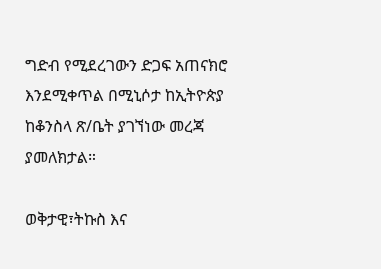ግድብ የሚደረገውን ድጋፍ አጠናክሮ እንደሚቀጥል በሚኒሶታ ከኢትዮጵያ ከቆንስላ ጽ/ቤት ያገኘነው መረጃ ያመለክታል።

ወቅታዊ፣ትኩስ እና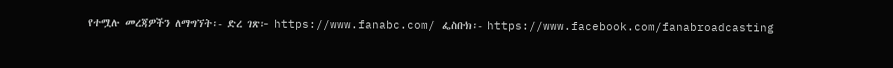የተሟሉ መረጃዎችን ለማግኘት፡- ድረ ገጽ፦ https://www.fanabc.com/ ፌስቡክ፡- https://www.facebook.com/fanabroadcasting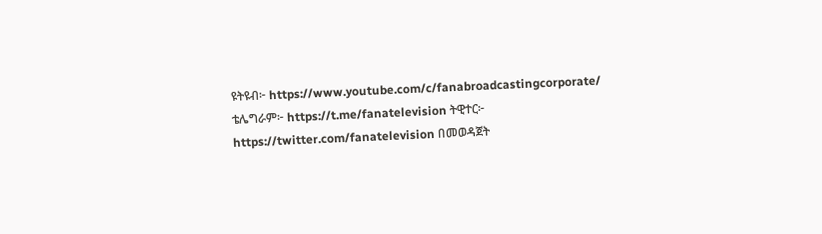ዩትዩብ፦ https://www.youtube.com/c/fanabroadcastingcorporate/ ቴሌግራም፦ https://t.me/fanatelevision ትዊተር፦ https://twitter.com/fanatelevision በመወዳጀት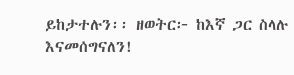ይከታተሉን፡፡ ዘወትር፦ ከእኛ ጋር ስላሉ እናመሰግናለን!